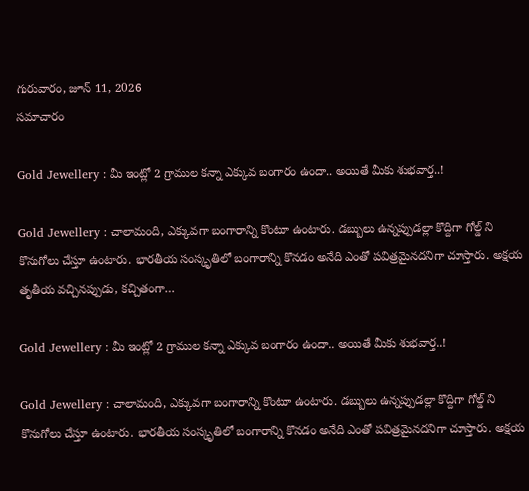గురువారం, జూన్ 11, 2026
స‌మాచారం

Gold Jewellery : మీ ఇంట్లో 2 గ్రాముల క‌న్నా ఎక్కువ బంగారం ఉందా.. అయితే మీకు శుభ‌వార్త‌..!

Gold Jewellery : చాలామంది, ఎక్కువగా బంగారాన్ని కొంటూ ఉంటారు. డబ్బులు ఉన్నప్పుడల్లా కొద్దిగా గోల్డ్ ని కొనుగోలు చేస్తూ ఉంటారు. భారతీయ సంస్కృతిలో బంగారాన్ని కొనడం అనేది ఎంతో పవిత్రమైనదనిగా చూస్తారు. అక్షయ తృతీయ వచ్చినప్పుడు, కచ్చితంగా…

Gold Jewellery : మీ ఇంట్లో 2 గ్రాముల క‌న్నా ఎక్కువ బంగారం ఉందా.. అయితే మీకు శుభ‌వార్త‌..!

Gold Jewellery : చాలామంది, ఎక్కువగా బంగారాన్ని కొంటూ ఉంటారు. డబ్బులు ఉన్నప్పుడల్లా కొద్దిగా గోల్డ్ ని కొనుగోలు చేస్తూ ఉంటారు. భారతీయ సంస్కృతిలో బంగారాన్ని కొనడం అనేది ఎంతో పవిత్రమైనదనిగా చూస్తారు. అక్షయ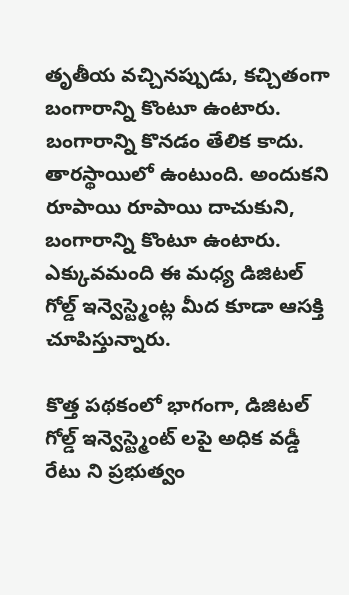తృతీయ వచ్చినప్పుడు, కచ్చితంగా బంగారాన్ని కొంటూ ఉంటారు. బంగారాన్ని కొనడం తేలిక కాదు. తారస్థాయిలో ఉంటుంది. అందుకని రూపాయి రూపాయి దాచుకుని, బంగారాన్ని కొంటూ ఉంటారు. ఎక్కువమంది ఈ మధ్య డిజిటల్ గోల్డ్ ఇన్వెస్ట్మెంట్ల మీద కూడా ఆసక్తి చూపిస్తున్నారు.

కొత్త పథకంలో భాగంగా, డిజిటల్ గోల్డ్ ఇన్వెస్ట్మెంట్ లపై అధిక వడ్డీ రేటు ని ప్రభుత్వం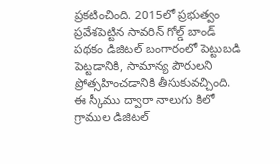ప్రకటించింది. 2015లో ప్రభుత్వం ప్రవేశపెట్టిన సావరిన్ గోల్డ్ బాండ్ పథకం డిజిటల్ బంగారంలో పెట్టుబడి పెట్టడానికి, సామాన్య పౌరులని ప్రోత్సహించడానికి తీసుకువచ్చింది. ఈ స్కీము ద్వారా నాలుగు కిలో గ్రాముల డిజిటల్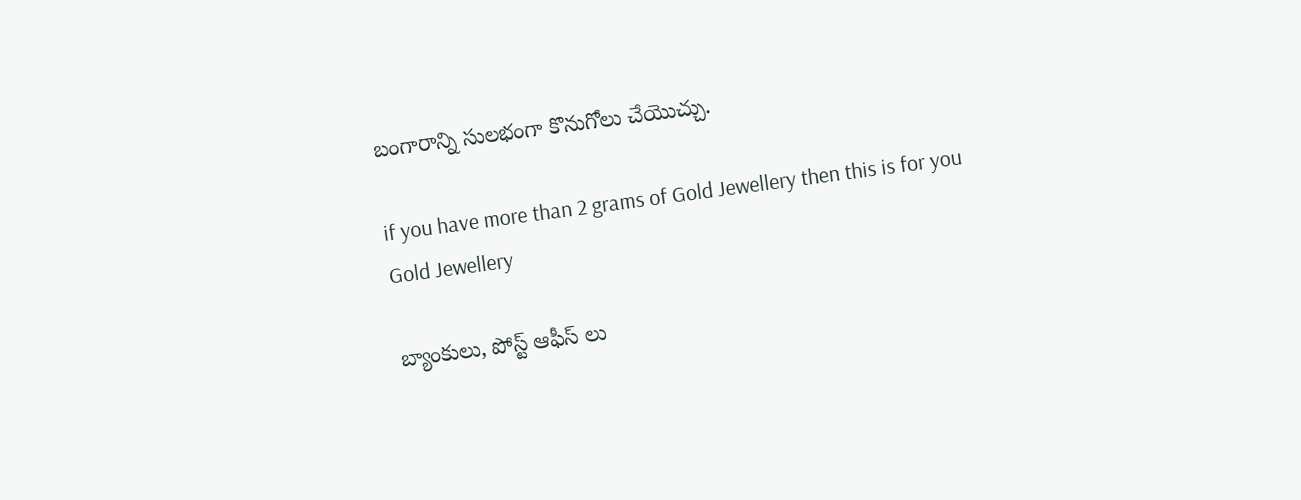బంగారాన్ని సులభంగా కొనుగోలు చేయొచ్చు.

if you have more than 2 grams of Gold Jewellery then this is for you
Gold Jewellery

బ్యాంకులు, పోస్ట్ ఆఫీస్ లు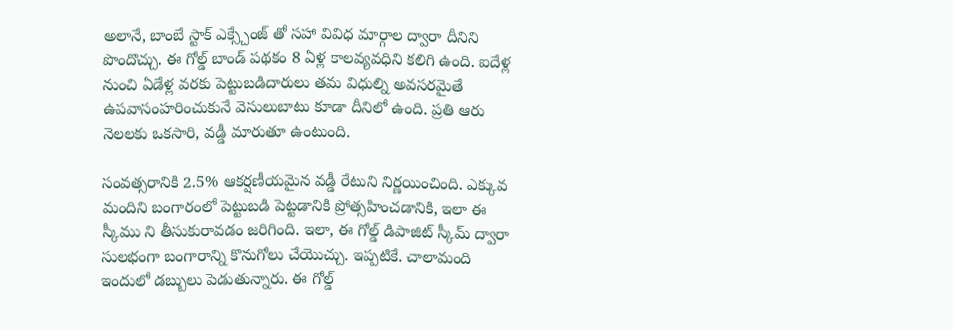అలానే, బాంబే స్టాక్ ఎక్స్చేంజ్ తో సహా వివిధ మార్గాల ద్వారా దీనిని పొందొచ్చు. ఈ గోల్డ్ బాండ్ పథకం 8 ఏళ్ల కాలవ్యవధిని కలిగి ఉంది. ఐదేళ్ల నుంచి ఏడేళ్ల వరకు పెట్టుబడిదారులు తమ విధుల్ని అవసరమైతే ఉపవాసంహరించుకునే వెసులుబాటు కూడా దీనిలో ఉంది. ప్రతి ఆరు నెలలకు ఒకసారి, వడ్డీ మారుతూ ఉంటుంది.

సంవత్సరానికి 2.5% ఆకర్షణీయమైన వడ్డీ రేటుని నిర్ణయించింది. ఎక్కువ మందిని బంగారంలో పెట్టుబడి పెట్టడానికి ప్రోత్సహించడానికి, ఇలా ఈ స్కీము ని తీసుకురావడం జరిగింది. ఇలా, ఈ గోల్డ్ డిపాజిట్ స్కీమ్ ద్వారా సులభంగా బంగారాన్ని కొనుగోలు చేయొచ్చు. ఇప్పటికే. చాలామంది ఇందులో డబ్బులు పెడుతున్నారు. ఈ గోల్డ్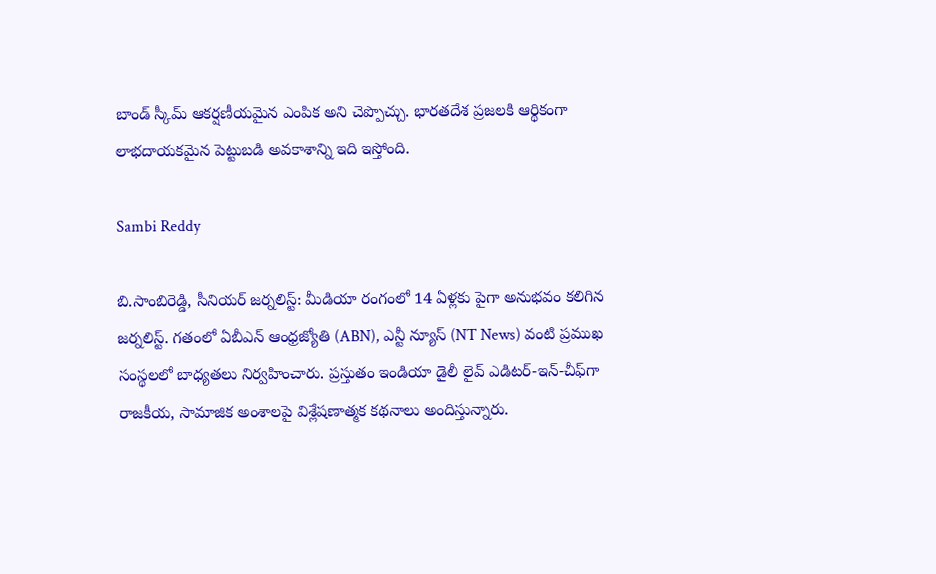బాండ్ స్కీమ్ ఆకర్షణీయమైన ఎంపిక అని చెప్పొచ్చు. భారతదేశ ప్రజలకి ఆర్థికంగా లాభదాయకమైన పెట్టుబడి అవకాశాన్ని ఇది ఇస్తోంది.

Sambi Reddy

బి.సాంబిరెడ్డి, సీనియర్ జర్నలిస్ట్: మీడియా రంగంలో 14 ఏళ్లకు పైగా అనుభవం కలిగిన జర్నలిస్ట్. గతంలో ఏబీఎన్ ఆంధ్ర‌జ్యోతి (ABN), ఎన్టీ న్యూస్ (NT News) వంటి ప్రముఖ సంస్థలలో బాధ్యతలు నిర్వహించారు. ప్రస్తుతం ఇండియా డైలీ లైవ్ ఎడిటర్-ఇన్-చీఫ్‌గా రాజకీయ, సామాజిక అంశాలపై విశ్లేషణాత్మక కథనాలు అందిస్తున్నారు.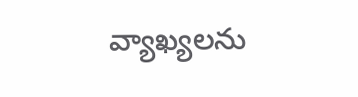వ్యాఖ్యలను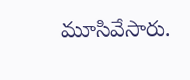మూసివేసారు.